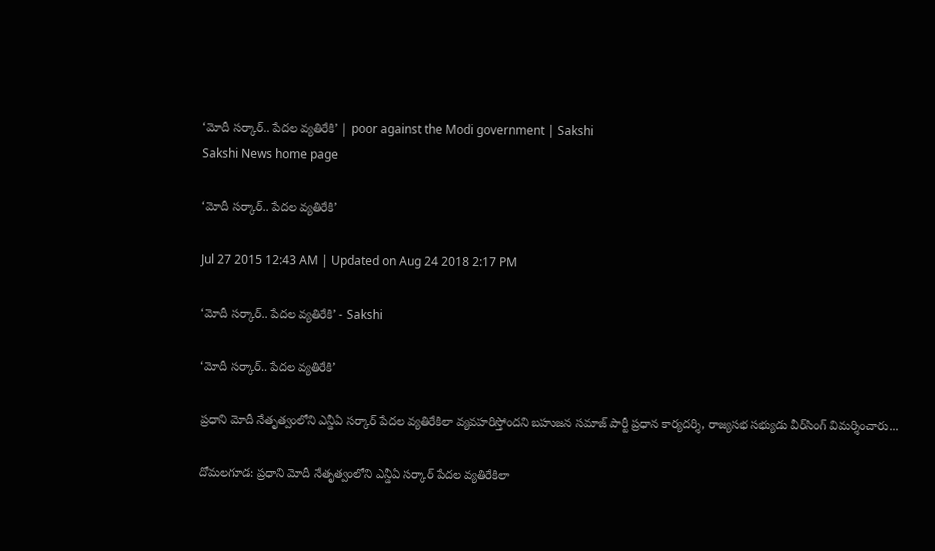‘మోదీ సర్కార్.. పేదల వ్యతిరేకి’ | poor against the Modi government | Sakshi
Sakshi News home page

‘మోదీ సర్కార్.. పేదల వ్యతిరేకి’

Jul 27 2015 12:43 AM | Updated on Aug 24 2018 2:17 PM

‘మోదీ సర్కార్.. పేదల వ్యతిరేకి’ - Sakshi

‘మోదీ సర్కార్.. పేదల వ్యతిరేకి’

ప్రధాని మోదీ నేతృత్వంలోని ఎన్డీఏ సర్కార్ పేదల వ్యతిరేకిలా వ్యవహరిస్తోందని బహుజన సమాజ్ పార్టీ ప్రధాన కార్యదర్శి, రాజ్యసభ సభ్యుడు వీర్‌సింగ్ విమర్శించారు...

దోమలగూడ: ప్రధాని మోదీ నేతృత్వంలోని ఎన్డీఏ సర్కార్ పేదల వ్యతిరేకిలా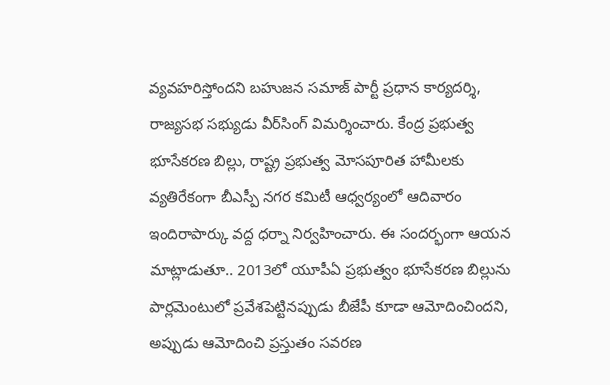వ్యవహరిస్తోందని బహుజన సమాజ్ పార్టీ ప్రధాన కార్యదర్శి, రాజ్యసభ సభ్యుడు వీర్‌సింగ్ విమర్శించారు. కేంద్ర ప్రభుత్వ భూసేకరణ బిల్లు, రాష్ట్ర ప్రభుత్వ మోసపూరిత హామీలకు వ్యతిరేకంగా బీఎస్పీ నగర కమిటీ ఆధ్వర్యంలో ఆదివారం ఇందిరాపార్కు వద్ద ధర్నా నిర్వహించారు. ఈ సందర్భంగా ఆయన మాట్లాడుతూ.. 2013లో యూపీఏ ప్రభుత్వం భూసేకరణ బిల్లును పార్లమెంటులో ప్రవేశపెట్టినప్పుడు బీజేపీ కూడా ఆమోదించిందని, అప్పుడు ఆమోదించి ప్రస్తుతం సవరణ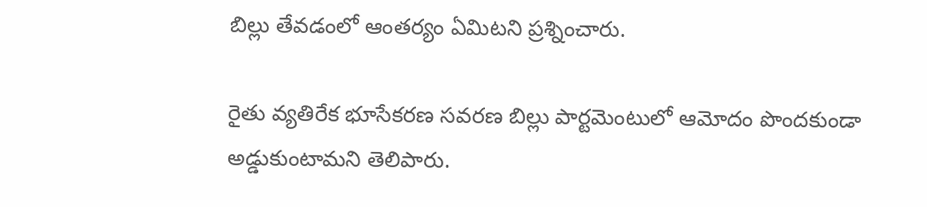బిల్లు తేవడంలో ఆంతర్యం ఏమిటని ప్రశ్నించారు.

రైతు వ్యతిరేక భూసేకరణ సవరణ బిల్లు పార్టమెంటులో ఆమోదం పొందకుండా అడ్డుకుంటామని తెలిపారు.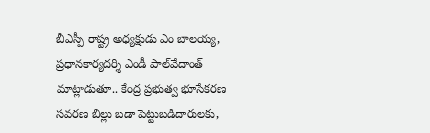బీఎస్పీ రాష్ట్ర అధ్యక్షుడు ఎం బాలయ్య, ప్రధానకార్యదర్శి ఎండీ పాల్‌వేదాంత్  మాట్లాడుతూ.. కేంద్ర ప్రభుత్వ భూసేకరణ సవరణ బిల్లు బడా పెట్టుబడిదారులకు,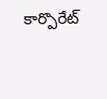కార్పొరేట్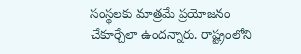సంస్థలకు మాత్రమే ప్రయోజనం చేకూర్చేలా ఉందన్నారు. రాష్ట్రంలోని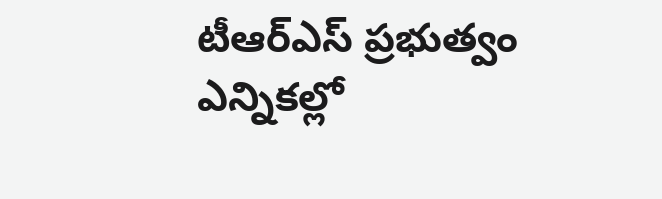టీఆర్‌ఎస్ ప్రభుత్వం ఎన్నికల్లో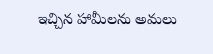ఇచ్చిన హామీలను అమలు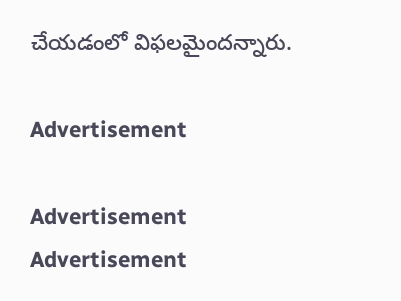చేయడంలో విఫలమైందన్నారు.

Advertisement

Advertisement
Advertisement